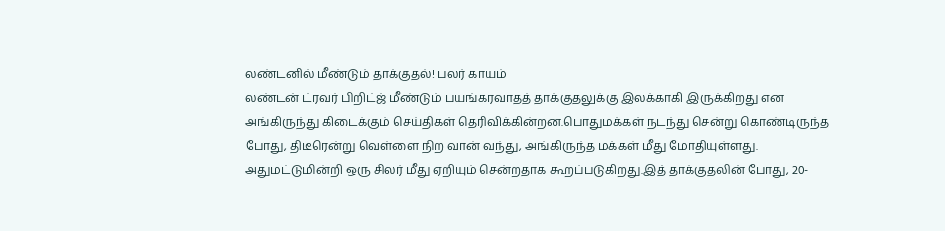லண்டனில் மீண்டும் தாக்குதல்! பலர் காயம்
லண்டன் ட்ரவர் பிறிட்ஜ் மீண்டும் பயங்கரவாதத் தாக்குதலுக்கு இலக்காகி இருக்கிறது என அங்கிருந்து கிடைக்கும் செய்திகள் தெரிவிக்கின்றன.பொதுமக்கள் நடந்து சென்று கொண்டிருந்த போது, திடீரென்று வெள்ளை நிற வான் வந்து, அங்கிருந்த மக்கள் மீது மோதியுள்ளது. அதுமட்டுமின்றி ஒரு சிலர் மீது ஏறியும் சென்றதாக கூறப்படுகிறது.இத் தாக்குதலின் போது, 20-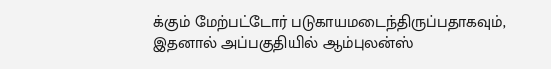க்கும் மேற்பட்டோர் படுகாயமடைந்திருப்பதாகவும், இதனால் அப்பகுதியில் ஆம்புலன்ஸ்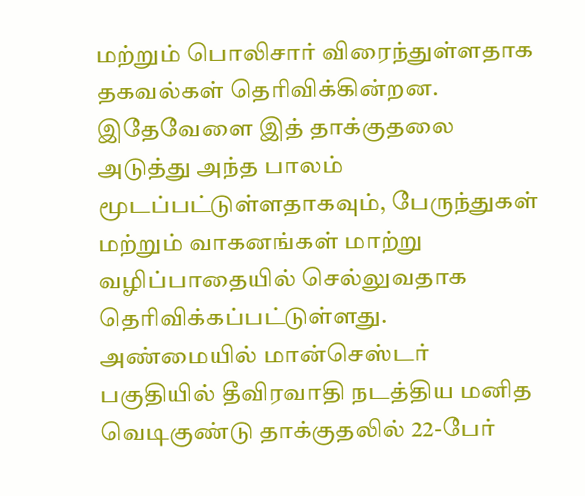மற்றும் பொலிசார் விரைந்துள்ளதாக தகவல்கள் தெரிவிக்கின்றன.
இதேவேளை இத் தாக்குதலை அடுத்து அந்த பாலம் மூடப்பட்டுள்ளதாகவும், பேருந்துகள் மற்றும் வாகனங்கள் மாற்று வழிப்பாதையில் செல்லுவதாக தெரிவிக்கப்பட்டுள்ளது.
அண்மையில் மான்செஸ்டர் பகுதியில் தீவிரவாதி நடத்திய மனித வெடிகுண்டு தாக்குதலில் 22-பேர்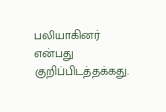பலியாகினர் என்பது குறிப்பிடத்தக்கது.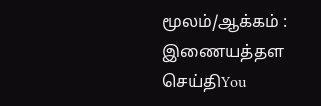மூலம்/ஆக்கம் : இணையத்தள செய்திYou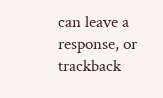can leave a response, or trackback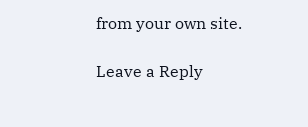from your own site.

Leave a Reply